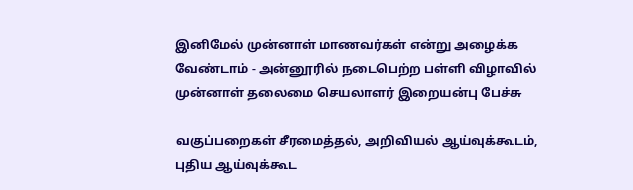இனிமேல் முன்னாள் மாணவர்கள் என்று அழைக்க வேண்டாம் - அன்னூரில் நடைபெற்ற பள்ளி விழாவில் முன்னாள் தலைமை செயலாளர் இறையன்பு பேச்சு

வகுப்பறைகள் சீரமைத்தல், அறிவியல் ஆய்வுக்கூடம், புதிய ஆய்வுக்கூட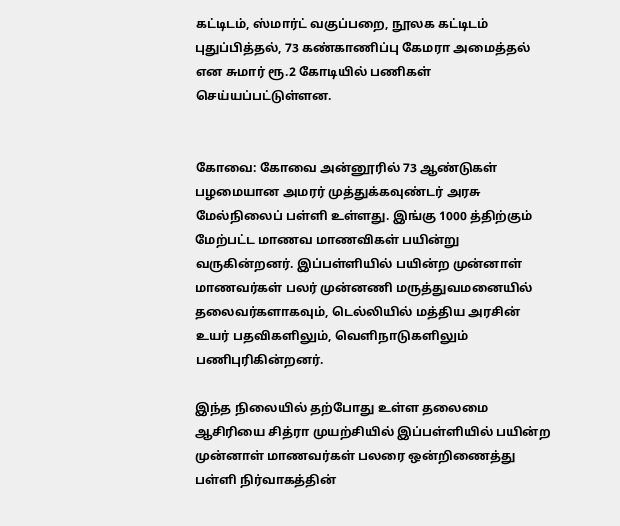கட்டிடம், ஸ்மார்ட் வகுப்பறை, நூலக கட்டிடம் புதுப்பித்தல், 73 கண்காணிப்பு கேமரா அமைத்தல் என சுமார் ரூ.2 கோடியில் பணிகள் செய்யப்பட்டுள்ளன.


கோவை: கோவை அன்னூரில் 73 ஆண்டுகள் பழமையான அமரர் முத்துக்கவுண்டர் அரசு மேல்நிலைப் பள்ளி உள்ளது. இங்கு 1000 த்திற்கும் மேற்பட்ட மாணவ மாணவிகள் பயின்று வருகின்றனர். இப்பள்ளியில் பயின்ற முன்னாள் மாணவர்கள் பலர் முன்னணி மருத்துவமனையில் தலைவர்களாகவும், டெல்லியில் மத்திய அரசின் உயர் பதவிகளிலும், வெளிநாடுகளிலும் பணிபுரிகின்றனர்.

இந்த நிலையில் தற்போது உள்ள தலைமை ஆசிரியை சித்ரா முயற்சியில் இப்பள்ளியில் பயின்ற முன்னாள் மாணவர்கள் பலரை ஒன்றிணைத்து பள்ளி நிர்வாகத்தின்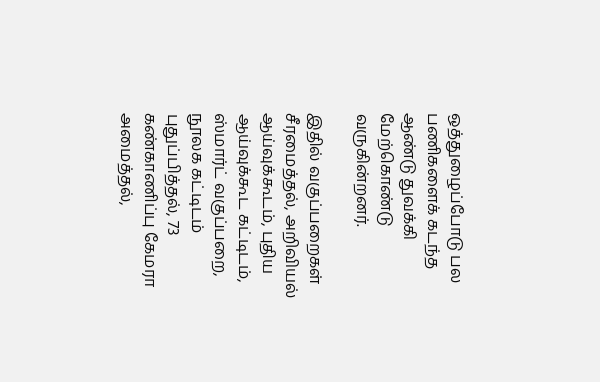ஒத்துழைப்போடு பல பணிகளைக் கடந்த ஆண்டு துவக்கி மேற்கொண்டு வருகின்றனர்.

இதில் வகுப்பறைகள் சீரமைத்தல், அறிவியல் ஆய்வுக்கூடம், புதிய ஆய்வுக்கூட கட்டிடம், ஸ்மார்ட் வகுப்பறை, நூலக கட்டிடம் புதுப்பித்தல், 73 கண்காணிப்பு கேமரா அமைத்தல்,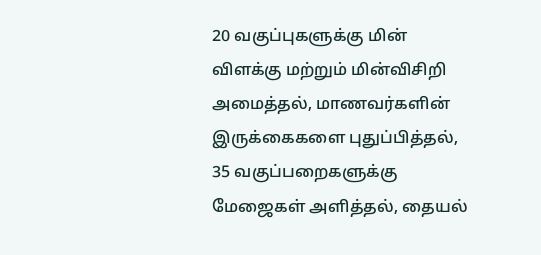20 வகுப்புகளுக்கு மின் விளக்கு மற்றும் மின்விசிறி அமைத்தல், மாணவர்களின் இருக்கைகளை புதுப்பித்தல், 35 வகுப்பறைகளுக்கு மேஜைகள் அளித்தல், தையல்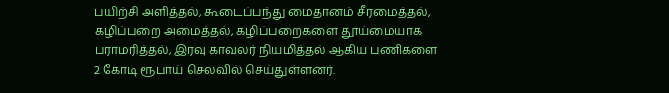பயிற்சி அளித்தல், கூடைப்பந்து மைதானம் சீரமைத்தல், கழிப்பறை அமைத்தல், கழிப்பறைகளை தூய்மையாக பராமரித்தல், இரவு காவலர் நியமித்தல் ஆகிய பணிகளை 2 கோடி ரூபாய் செலவில் செய்துள்ளனர்.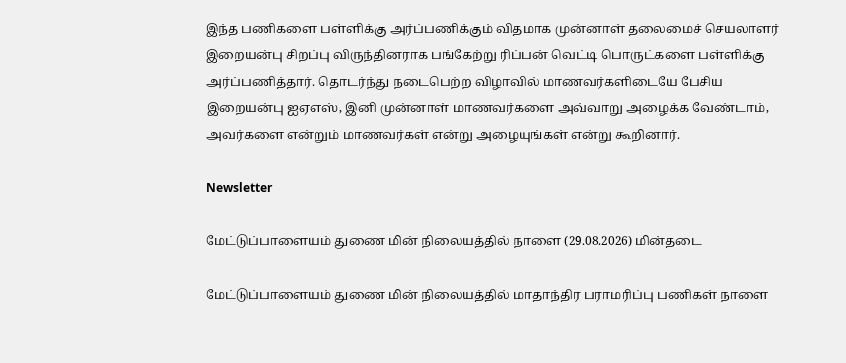இந்த பணிகளை பள்ளிக்கு அர்ப்பணிக்கும் விதமாக முன்னாள் தலைமைச் செயலாளர் இறையன்பு சிறப்பு விருந்தினராக பங்கேற்று ரிப்பன் வெட்டி பொருட்களை பள்ளிக்கு அர்ப்பணித்தார். தொடர்ந்து நடைபெற்ற விழாவில் மாணவர்களிடையே பேசிய இறையன்பு ஐஏஎஸ், இனி முன்னாள் மாணவர்களை அவ்வாறு அழைக்க வேண்டாம், அவர்களை என்றும் மாணவர்கள் என்று அழையுங்கள் என்று கூறினார்.

Newsletter

மேட்டுப்பாளையம் துணை மின் நிலையத்தில் நாளை (29.08.2026) மின்தடை

மேட்டுப்பாளையம் துணை மின் நிலையத்தில் மாதாந்திர பராமரிப்பு பணிகள் நாளை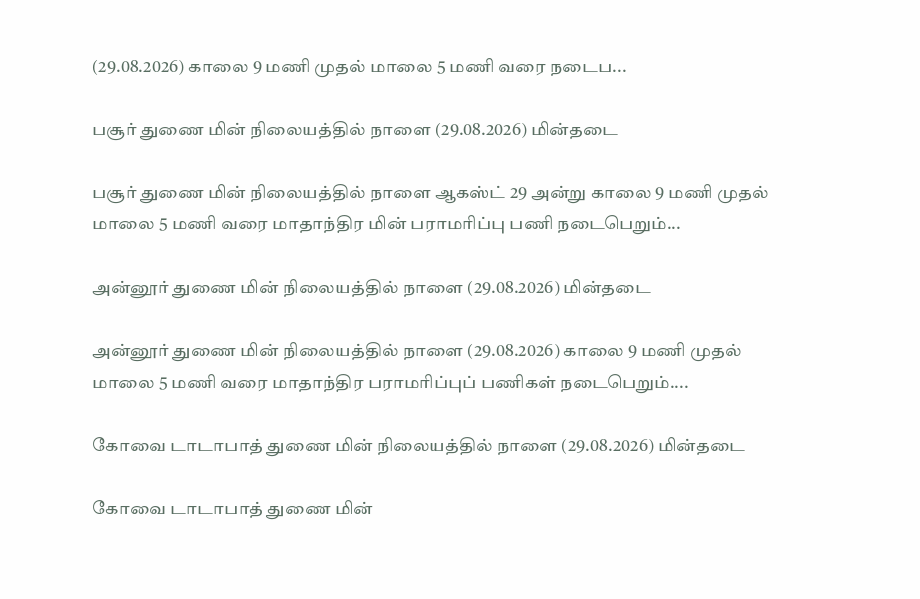(29.08.2026) காலை 9 மணி முதல் மாலை 5 மணி வரை நடைப...

பசூர் துணை மின் நிலையத்தில் நாளை (29.08.2026) மின்தடை

பசூர் துணை மின் நிலையத்தில் நாளை ஆகஸ்ட் 29 அன்று காலை 9 மணி முதல் மாலை 5 மணி வரை மாதாந்திர மின் பராமரிப்பு பணி நடைபெறும்...

அன்னூர் துணை மின் நிலையத்தில் நாளை (29.08.2026) மின்தடை

அன்னூர் துணை மின் நிலையத்தில் நாளை (29.08.2026) காலை 9 மணி முதல் மாலை 5 மணி வரை மாதாந்திர பராமரிப்புப் பணிகள் நடைபெறும்....

கோவை டாடாபாத் துணை மின் நிலையத்தில் நாளை (29.08.2026) மின்தடை

கோவை டாடாபாத் துணை மின்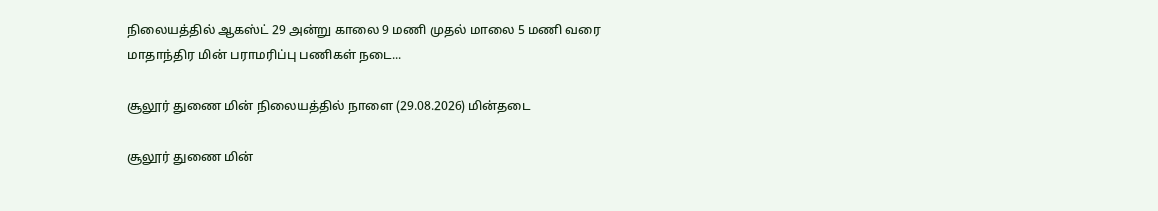நிலையத்தில் ஆகஸ்ட் 29 அன்று காலை 9 மணி முதல் மாலை 5 மணி வரை மாதாந்திர மின் பராமரிப்பு பணிகள் நடை...

சூலூர் துணை மின் நிலையத்தில் நாளை (29.08.2026) மின்தடை

சூலூர் துணை மின்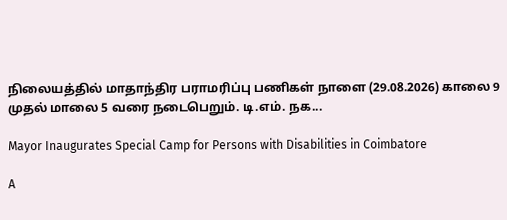நிலையத்தில் மாதாந்திர பராமரிப்பு பணிகள் நாளை (29.08.2026) காலை 9 முதல் மாலை 5 வரை நடைபெறும். டி.எம். நக...

Mayor Inaugurates Special Camp for Persons with Disabilities in Coimbatore

A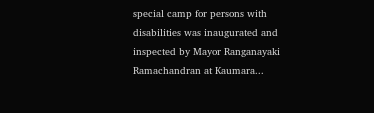special camp for persons with disabilities was inaugurated and inspected by Mayor Ranganayaki Ramachandran at Kaumara...